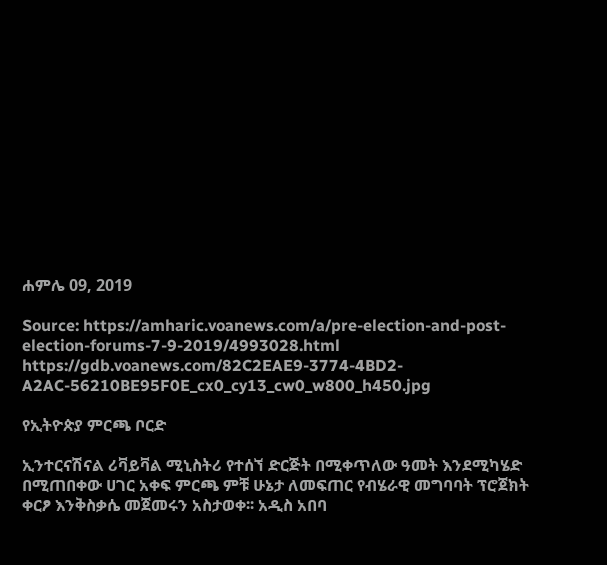ሐምሌ 09, 2019

Source: https://amharic.voanews.com/a/pre-election-and-post-election-forums-7-9-2019/4993028.html
https://gdb.voanews.com/82C2EAE9-3774-4BD2-A2AC-56210BE95F0E_cx0_cy13_cw0_w800_h450.jpg

የኢትዮጵያ ምርጫ ቦርድ

ኢንተርናሽናል ሪቫይቫል ሚኒስትሪ የተሰኘ ድርጅት በሚቀጥለው ዓመት እንደሚካሄድ በሚጠበቀው ሀገር አቀፍ ምርጫ ምቹ ሁኔታ ለመፍጠር የብሄራዊ መግባባት ፕሮጀክት ቀርፆ እንቅስቃሴ መጀመሩን አስታወቀ፡፡ አዲስ አበባ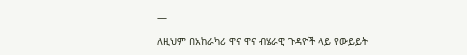—

ለዚህም በአከራካሪ ዋና ዋና ብሄራዊ ጉዳዮች ላይ የውይይት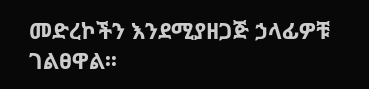መድረኮችን እንደሚያዘጋጅ ኃላፊዎቹ ገልፀዋል፡፡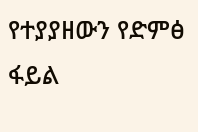የተያያዘውን የድምፅ ፋይል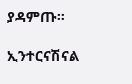ያዳምጡ።

ኢንተርናሽናል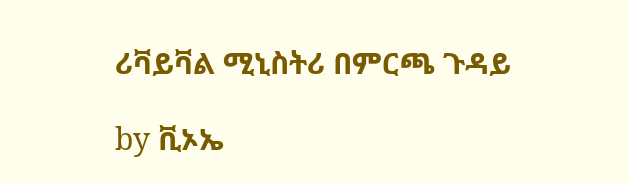ሪቫይቫል ሚኒስትሪ በምርጫ ጉዳይ

by ቪኦኤ